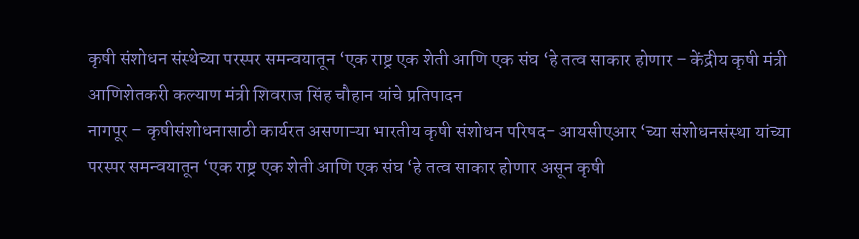कृषी संशोधन संस्थेच्या परस्पर समन्वयातून ‘एक राष्ट्र एक शेती आणि एक संघ ‘हे तत्व साकार होणार – केंद्रीय कृषी मंत्री आणिशेतकरी कल्याण मंत्री शिवराज सिंह चौहान यांचे प्रतिपादन
नागपूर – कृषीसंशोधनासाठी कार्यरत असणाऱ्या भारतीय कृषी संशोधन परिषद- आयसीएआर ‘च्या संशोधनसंस्था यांच्या परस्पर समन्वयातून ‘एक राष्ट्र एक शेती आणि एक संघ ‘हे तत्व साकार होणार असून कृषी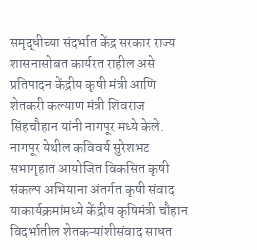समृद्धीच्या संदर्भात केंद्र सरकार राज्य शासनासोबत कार्यरत राहील असे प्रतिपादन केंद्रीय कृषी मंत्री आणि शेतकरी कल्याण मंत्री शिवराज सिंहचौहान यांनी नागपूर मध्ये केले.
नागपूर येथील कविवर्य सुरेशभट सभागृहात आयोजित विकसित कृषी संकल्प अभियाना अंतर्गत कृषी संवाद याकार्यक्रमांमध्ये केंद्रीय कृषिमंत्री चौहान विदर्भातील शेतकऱ्यांशीसंवाद साधत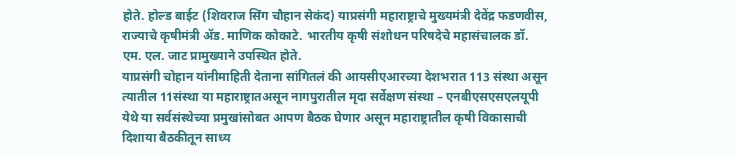होते. होल्ड बाईट (शिवराज सिंग चौहान सेकंद) याप्रसंगी महाराष्ट्राचे मुख्यमंत्री देवेंद्र फडणवीस, राज्याचे कृषीमंत्री ॲड. माणिक कोकाटे. भारतीय कृषी संशोधन परिषदेचे महासंचालक डॉ. एम. एल. जाट प्रामुख्याने उपस्थित होते.
याप्रसंगी चोहान यांनीमाहिती देताना सांगितलं की आयसीएआरच्या देशभरात 113 संस्था असून त्यातील 11संस्था या महाराष्ट्रातअसून नागपुरातील मृदा सर्वेक्षण संस्था – एनबीएसएसएलयूपी येथे या सर्वसंस्थेच्या प्रमुखांसोबत आपण बैठक घेणार असून महाराष्ट्रातील कृषी विकासाची दिशाया बैठकीतून साध्य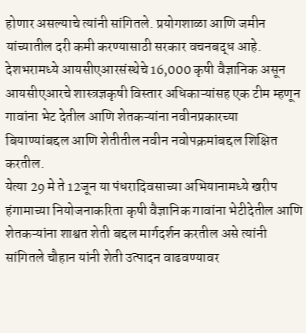होणार असल्याचे त्यांनी सांगितले. प्रयोगशाळा आणि जमीन यांच्यातील दरी कमी करण्यासाठी सरकार वचनबद्ध आहे. देशभरामध्ये आयसीएआरसंस्थेचे 16,000 कृषी वैज्ञानिक असून आयसीएआरचे शास्त्रज्ञकृषी विस्तार अधिकाऱ्यांसह एक टीम म्हणून गावांना भेट देतील आणि शेतकऱ्यांना नवीनप्रकारच्या बियाण्यांबद्दल आणि शेतीतील नवीन नवोपक्रमांबद्दल शिक्षित करतील.
येत्या 29 मे ते 12जून या पंधरादिवसाच्या अभियानामध्ये खरीप हंगामाच्या नियोजनाकरिता कृषी वैज्ञानिक गावांना भेटीदेतील आणि शेतकऱ्यांना शाश्वत शेती बद्दल मार्गदर्शन करतील असे त्यांनी सांगितले चौहान यांनी शेती उत्पादन वाढवण्यावर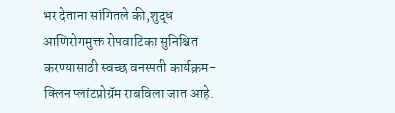भर देताना सांगितले की,शुद्ध आणिरोगमुक्त रोपवाटिका सुनिश्चित करण्यासाठी स्वच्छ वनस्पती कार्यक्रम- क्लिन प्लांटप्रोग्रॅम राबविला जात आहे.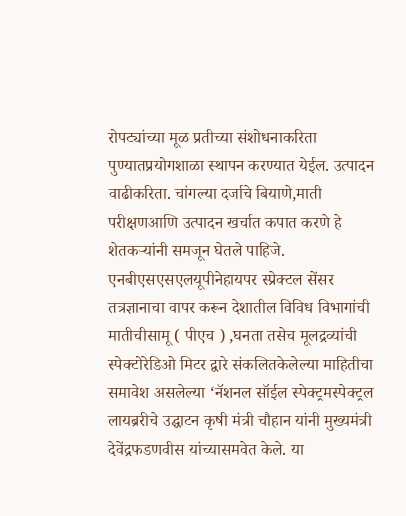रोपट्यांच्या मूळ प्रतीच्या संशोधनाकरिता पुण्यातप्रयोगशाळा स्थापन करण्यात येईल. उत्पादन वाढीकरिता. चांगल्या दर्जाचे बियाणे,माती परीक्षणआणि उत्पादन खर्चात कपात करणे हे शेतकऱ्यांनी समजून घेतले पाहिजे.
एनबीएसएसएलयूपीनेहायपर स्प्रेक्टल सेंसर तत्रज्ञानाचा वापर करून देशातील विविध विभागांची मातीचीसामू ( पीएच ) ,घनता तसेच मूलद्रव्यांची स्पेक्टोरेडिओ मिटर द्वारे संकलितकेलेल्या माहितीचा समावेश असलेल्या ‘नॅशनल सॉईल स्पेक्ट्रमस्पेक्ट्रल लायब्ररीचे उद्घाटन कृषी मंत्री चौहान यांनी मुख्यमंत्री देवेंद्रफडणवीस यांच्यासमवेत केले. या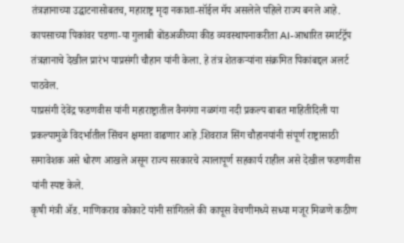तंत्रज्ञानाच्या उद्घाटनासोबतच, महाराष्ट्र मृदा नकाशा-सॉईल मॅप असलेले पहिले राज्य बनले आहे.
कापसाच्या पिकांवर पडणा-या गुलाबी बोंडअळीच्या कीड व्यवस्थापनाकरीता AI-आधारित स्मार्टट्रॅप तंत्रज्ञानाचे देखील प्रारंभ याप्रसंगी चौहान यांनी केला. हे तंत्र शेतकऱ्यांना संक्रमित पिकांबद्दल अलर्ट पाठवेल.
याप्रसंगी देवेंद्र फडणवीस यांनी महाराष्ट्रातील वैनगंगा नळगंगा नदी प्रकल्प बाबत माहितीदिली या प्रकल्पामुळे विदर्भातील सिंचन क्षमता वाढणार आहे .शिवराज सिंग चौहानयांनी संपूर्ण राष्ट्रासाठी समावेशक असे धोरण आखले असून राज्य सरकारचे त्यालापूर्ण सहकार्य राहील असे देखील फडणवीस यांनी स्पष्ट केले.
कृषी मंत्री ॲड. माणिकराव कोकाटे यांनी सांगितले की कापूस वेचणीमध्ये सध्या मजूर मिळणे कठीण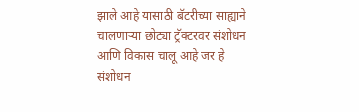झाले आहे यासाठी बॅटरीच्या साह्याने चालणाऱ्या छोट्या ट्रॅक्टरवर संशोधन आणि विकास चालू आहे जर हे संशोधन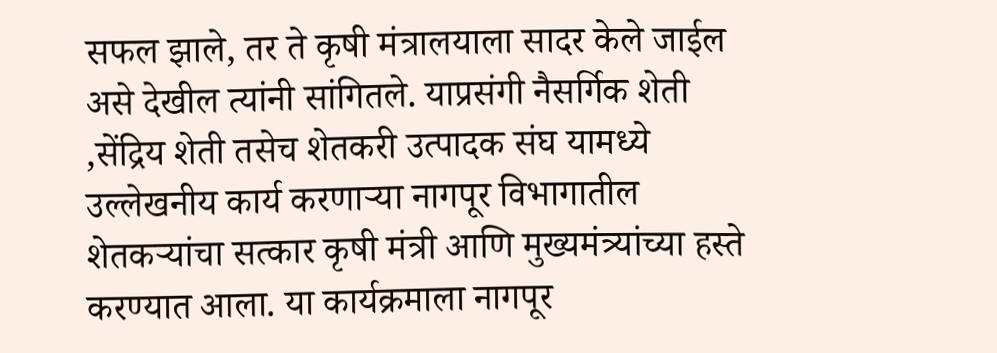सफल झाले, तर ते कृषी मंत्रालयाला सादर केले जाईल असे देखील त्यांनी सांगितले. याप्रसंगी नैसर्गिक शेती ,सेंद्रिय शेती तसेच शेतकरी उत्पादक संघ यामध्ये उल्लेखनीय कार्य करणाऱ्या नागपूर विभागातील शेतकऱ्यांचा सत्कार कृषी मंत्री आणि मुख्यमंत्र्यांच्या हस्ते करण्यात आला. या कार्यक्रमाला नागपूर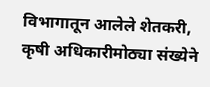विभागातून आलेले शेतकरी, कृषी अधिकारीमोठ्या संख्येने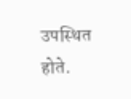उपस्थित होते.